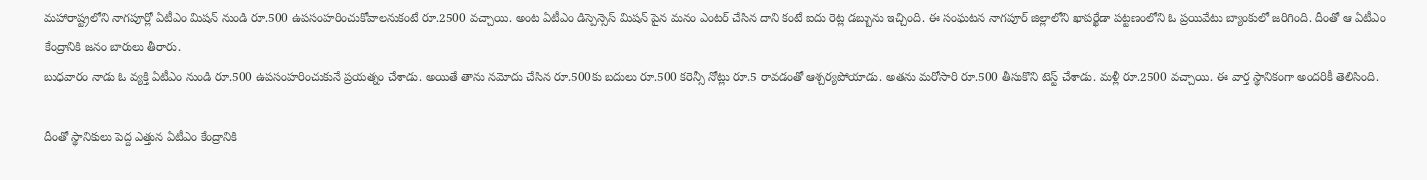మహారాష్ట్రలోని నాగపూర్లో ఏటీఎం మిషన్ నుండి రూ.500 ఉపసంహరించుకోవాలనుకంటే రూ.2500 వచ్చాయి. అంట ఏటీఎం డిస్పెన్సెస్ మిషన్ పైన మనం ఎంటర్ చేసిన దాని కంటే ఐదు రెట్ల డబ్బును ఇచ్చింది. ఈ సంఘటన నాగపూర్ జిల్లాలోని ఖాపర్ఖేడా పట్టణంలోని ఓ ప్రయివేటు బ్యాంకులో జరిగింది. దీంతో ఆ ఏటీఎం కేంద్రానికి జనం బారులు తీరారు.
బుధవారం నాడు ఓ వ్యక్తి ఏటీఎం నుండి రూ.500 ఉపసంహరించుకునే ప్రయత్నం చేశాడు. అయితే తాను నమోదు చేసిన రూ.500కు బదులు రూ.500 కరెన్సీ నోట్లు రూ.5 రావడంతో ఆశ్చర్యపోయాడు. అతను మరోసారి రూ.500 తీసుకొని టెస్ట్ చేశాడు. మళ్లీ రూ.2500 వచ్చాయి. ఈ వార్త స్థానికంగా అందరికీ తెలిసింది.

దీంతో స్థానికులు పెద్ద ఎత్తున ఏటీఎం కేంద్రానికి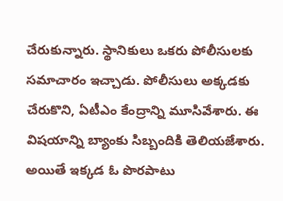చేరుకున్నారు. స్థానికులు ఒకరు పోలీసులకు సమాచారం ఇచ్చాడు. పోలీసులు అక్కడకు చేరుకొని, ఏటీఎం కేంద్రాన్ని మూసివేశారు. ఈ విషయాన్ని బ్యాంకు సిబ్బందికి తెలియజేశారు. అయితే ఇక్కడ ఓ పొరపాటు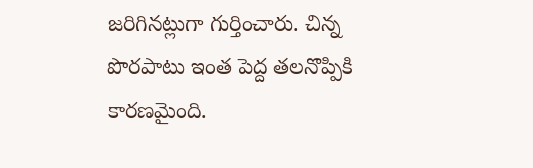జరిగినట్లుగా గుర్తించారు. చిన్న పొరపాటు ఇంత పెద్ద తలనొప్పికి కారణమైంది.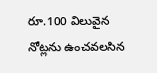రూ.100 విలువైన నోట్లను ఉంచవలసిన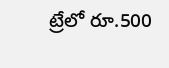ట్రేలో రూ.500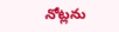నోట్లను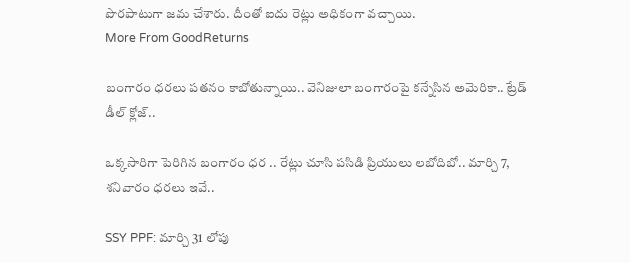పొరపాటుగా జమ చేశారు. దీంతో ఐదు రెట్లు అధికంగా వచ్చాయి.
More From GoodReturns

బంగారం ధరలు పతనం కాబోతున్నాయి.. వెనిజులా బంగారంపై కన్నేసిన అమెరికా.. ట్రేడ్ డీల్ క్లోజ్..

ఒక్కసారిగా పెరిగిన బంగారం ధర .. రేట్లు చూసి పసిడి ప్రియులు లబోదిబో.. మార్చి 7, శనివారం ధరలు ఇవే..

SSY PPF: మార్చి 31 లోపు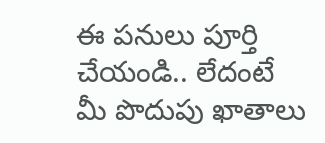ఈ పనులు పూర్తి చేయండి.. లేదంటే మీ పొదుపు ఖాతాలు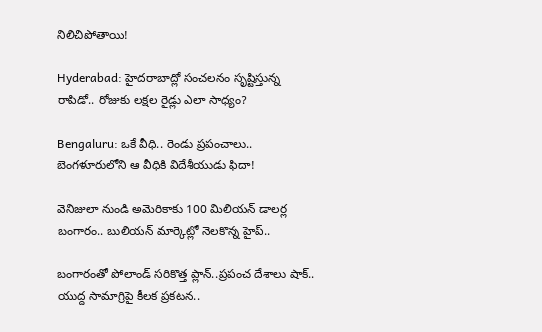నిలిచిపోతాయి!

Hyderabad: హైదరాబాద్లో సంచలనం సృష్టిస్తున్న రాపిడో.. రోజుకు లక్షల రైడ్లు ఎలా సాధ్యం?

Bengaluru: ఒకే వీధి.. రెండు ప్రపంచాలు.. బెంగళూరులోని ఆ వీధికి విదేశీయుడు ఫిదా!

వెనిజులా నుండి అమెరికాకు 100 మిలియన్ డాలర్ల బంగారం.. బులియన్ మార్కెట్లో నెలకొన్న హైప్..

బంగారంతో పోలాండ్ సరికొత్త ప్లాన్..ప్రపంచ దేశాలు షాక్.. యుద్ద సామాగ్రిపై కీలక ప్రకటన..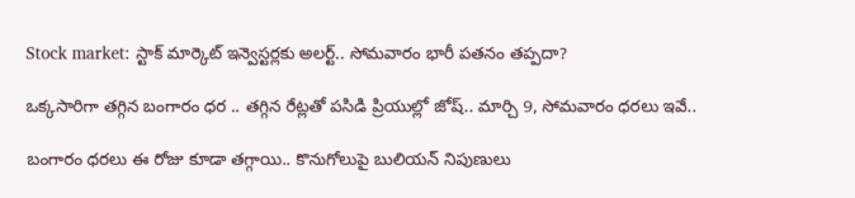Stock market: స్టాక్ మార్కెట్ ఇన్వెస్టర్లకు అలర్ట్.. సోమవారం భారీ పతనం తప్పదా?

ఒక్కసారిగా తగ్గిన బంగారం ధర .. తగ్గిన రేట్లతో పసిడి ప్రియుల్లో జోష్.. మార్చి 9, సోమవారం ధరలు ఇవే..

బంగారం ధరలు ఈ రోజు కూడా తగ్గాయి.. కొనుగోలుపై బులియన్ నిపుణులు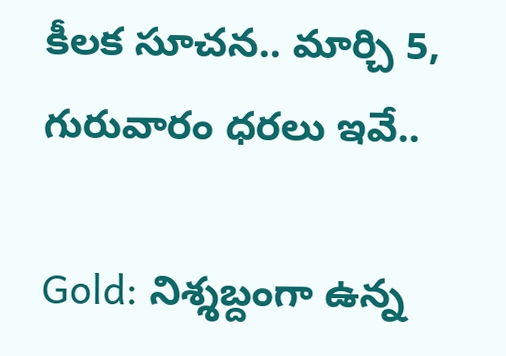కీలక సూచన.. మార్చి 5, గురువారం ధరలు ఇవే..

Gold: నిశ్శబ్దంగా ఉన్న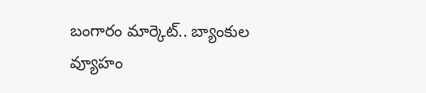బంగారం మార్కెట్.. బ్యాంకుల వ్యూహం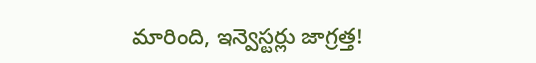మారింది, ఇన్వెస్టర్లు జాగ్రత్త!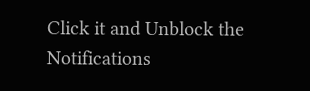Click it and Unblock the Notifications